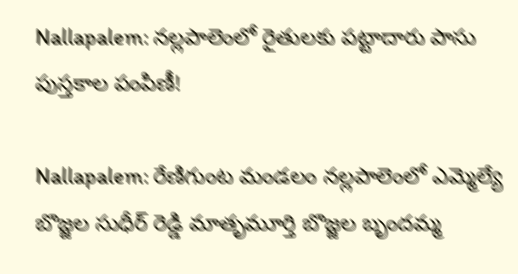Nallapalem: నల్లపాలెంలో రైతులకు పట్టాదారు పాసు పుస్తకాల పంపిణీ!

Nallapalem: రేణిగుంట మండలం నల్లపాలెంలో ఎమ్మెల్యే బొజ్జల సుధీర్ రెడ్డి మాతృమూర్తి బొజ్జల బృందమ్మ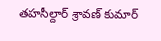తహసీల్దార్ శ్రావణ్ కుమార్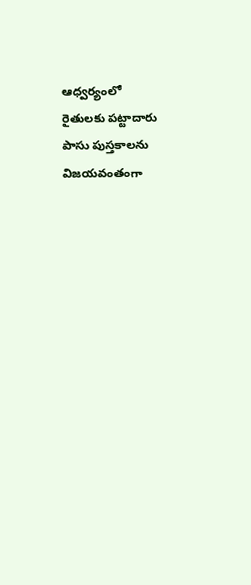ఆధ్వర్యంలో రైతులకు పట్టాదారు పాసు పుస్తకాలను విజయవంతంగా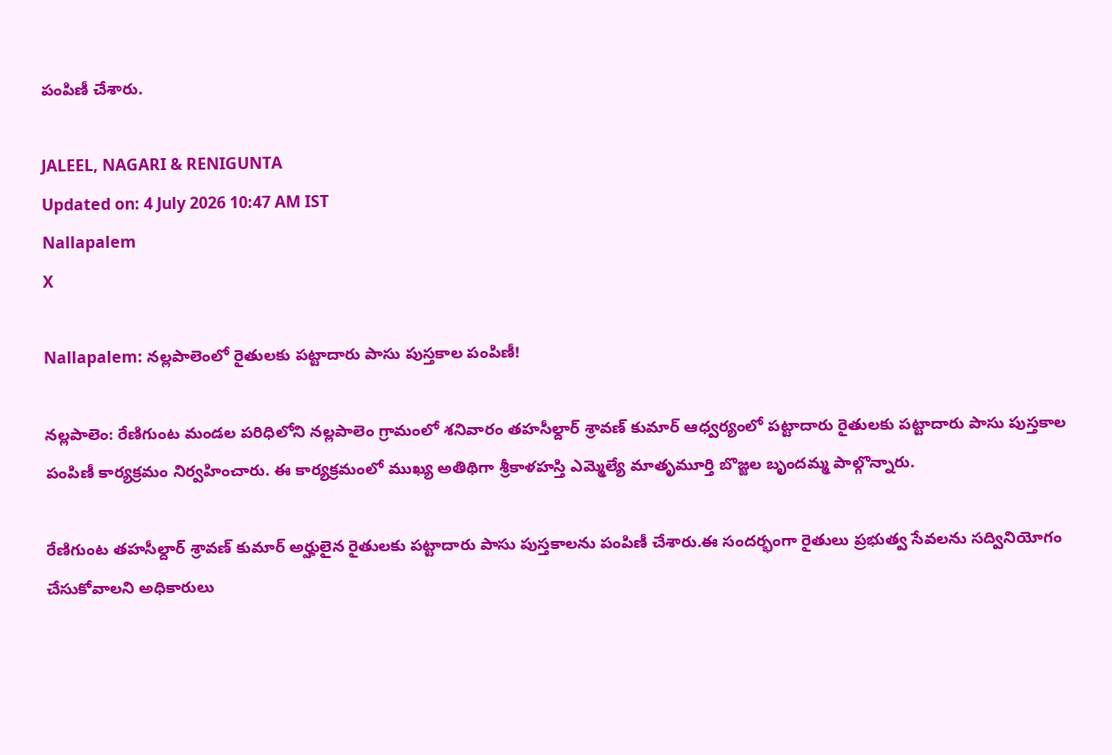పంపిణీ చేశారు.

JALEEL, NAGARI & RENIGUNTA
Updated on: 4 July 2026 10:47 AM IST
Nallapalem
X

Nallapalem: నల్లపాలెంలో రైతులకు పట్టాదారు పాసు పుస్తకాల పంపిణీ!

నల్లపాలెం: రేణిగుంట మండల పరిధిలోని నల్లపాలెం గ్రామంలో శనివారం తహసీల్దార్ శ్రావణ్ కుమార్ ఆధ్వర్యంలో పట్టాదారు రైతులకు పట్టాదారు పాసు పుస్తకాల పంపిణీ కార్యక్రమం నిర్వహించారు. ఈ కార్యక్రమంలో ముఖ్య అతిథిగా శ్రీకాళహస్తి ఎమ్మెల్యే మాతృమూర్తి బొజ్జల బృందమ్మ పాల్గొన్నారు.

రేణిగుంట తహసీల్దార్ శ్రావణ్ కుమార్ అర్హులైన రైతులకు పట్టాదారు పాసు పుస్తకాలను పంపిణీ చేశారు.ఈ సందర్భంగా రైతులు ప్రభుత్వ సేవలను సద్వినియోగం చేసుకోవాలని అధికారులు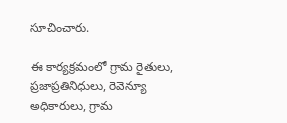సూచించారు.

ఈ కార్యక్రమంలో గ్రామ రైతులు, ప్రజాప్రతినిధులు, రెవెన్యూ అధికారులు, గ్రామ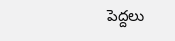పెద్దలు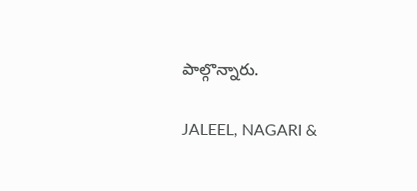పాల్గొన్నారు.

JALEEL, NAGARI &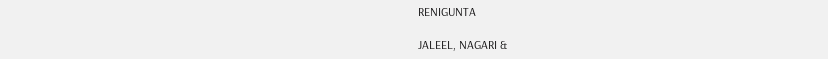RENIGUNTA

JALEEL, NAGARI &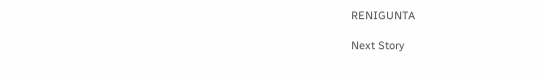RENIGUNTA

Next Story